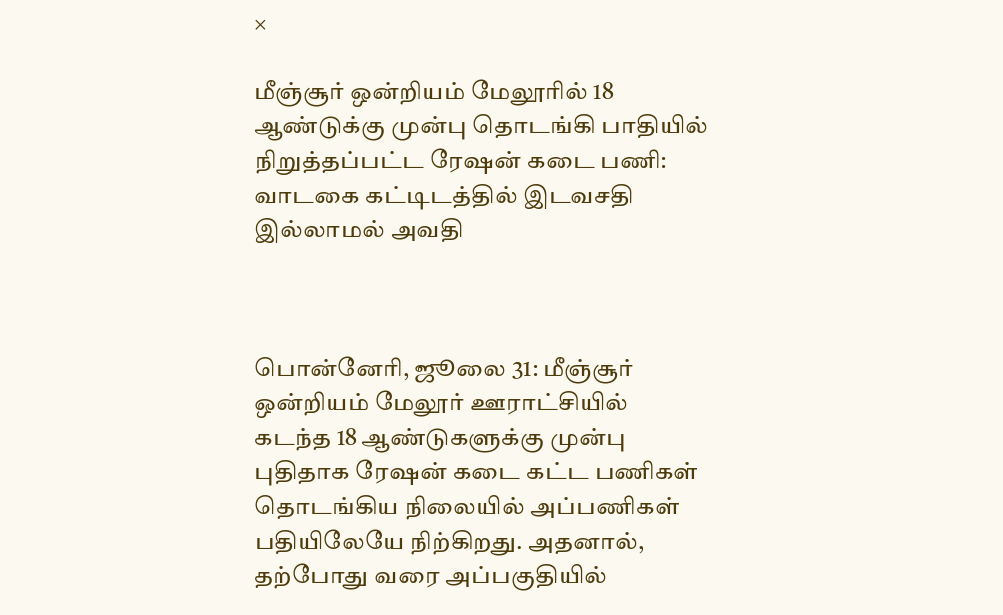×

மீஞ்சூர் ஒன்றியம் மேலூரில் 18 ஆண்டுக்கு முன்பு தொடங்கி பாதியில் நிறுத்தப்பட்ட ரேஷன் கடை பணி: வாடகை கட்டிடத்தில் இடவசதி இல்லாமல் அவதி



பொன்னேரி, ஜூலை 31: மீஞ்சூர் ஒன்றியம் மேலூர் ஊராட்சியில் கடந்த 18 ஆண்டுகளுக்கு முன்பு புதிதாக ரேஷன் கடை கட்ட பணிகள் தொடங்கிய நிலையில் அப்பணிகள் பதியிலேயே நிற்கிறது. அதனால், தற்போது வரை அப்பகுதியில்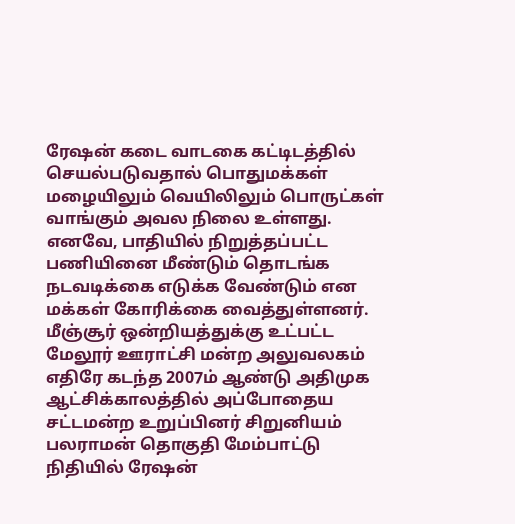ரேஷன் கடை வாடகை கட்டிடத்தில் செயல்படுவதால் பொதுமக்கள் மழையிலும் வெயிலிலும் பொருட்கள் வாங்கும் அவல நிலை உள்ளது. எனவே, பாதியில் நிறுத்தப்பட்ட பணியினை மீண்டும் தொடங்க நடவடிக்கை எடுக்க வேண்டும் என மக்கள் கோரிக்கை வைத்துள்ளனர். மீஞ்சூர் ஒன்றியத்துக்கு உட்பட்ட மேலூர் ஊராட்சி மன்ற அலுவலகம் எதிரே கடந்த 2007ம் ஆண்டு அதிமுக ஆட்சிக்காலத்தில் அப்போதைய சட்டமன்ற உறுப்பினர் சிறுனியம் பலராமன் தொகுதி மேம்பாட்டு நிதியில் ரேஷன்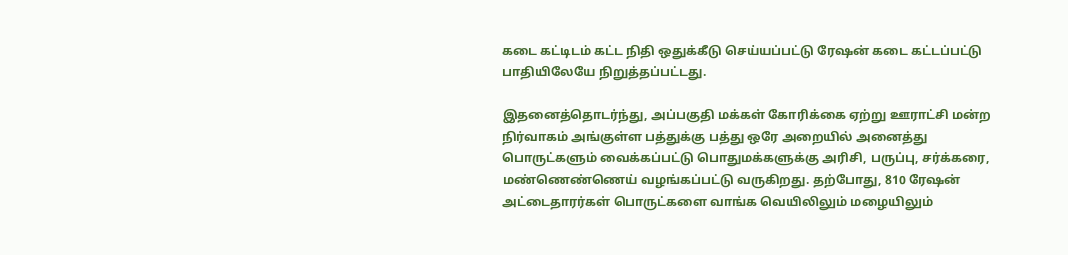கடை கட்டிடம் கட்ட நிதி ஒதுக்கீடு செய்யப்பட்டு ரேஷன் கடை கட்டப்பட்டு பாதியிலேயே நிறுத்தப்பட்டது.

இதனைத்தொடர்ந்து, அப்பகுதி மக்கள் கோரிக்கை ஏற்று ஊராட்சி மன்ற நிர்வாகம் அங்குள்ள பத்துக்கு பத்து ஒரே அறையில் அனைத்து பொருட்களும் வைக்கப்பட்டு பொதுமக்களுக்கு அரிசி, பருப்பு, சர்க்கரை, மண்ணெண்ணெய் வழங்கப்பட்டு வருகிறது. தற்போது, 810 ரேஷன் அட்டைதாரர்கள் பொருட்களை வாங்க வெயிலிலும் மழையிலும்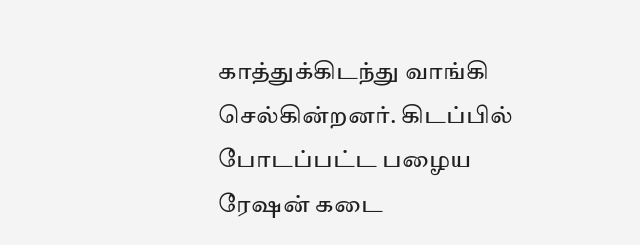காத்துக்கிடந்து வாங்கி செல்கின்றனர். கிடப்பில் போடப்பட்ட பழைய ரேஷன் கடை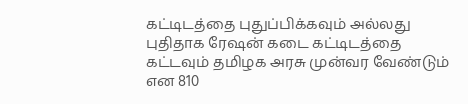கட்டிடத்தை புதுப்பிக்கவும் அல்லது புதிதாக ரேஷன் கடை கட்டிடத்தை கட்டவும் தமிழக அரசு முன்வர வேண்டும் என 810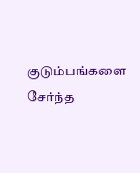குடும்பங்களை சேர்ந்த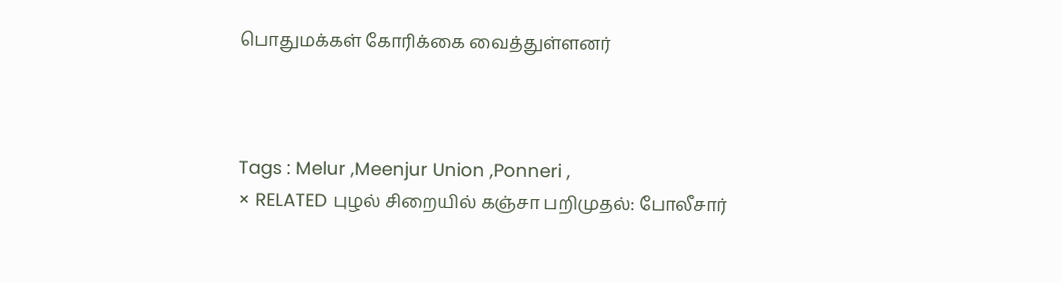பொதுமக்கள் கோரிக்கை வைத்துள்ளனர்



Tags : Melur ,Meenjur Union ,Ponneri ,
× RELATED புழல் சிறையில் கஞ்சா பறிமுதல்: போலீசார்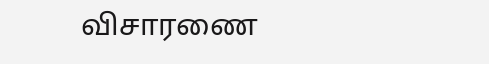விசாரணை